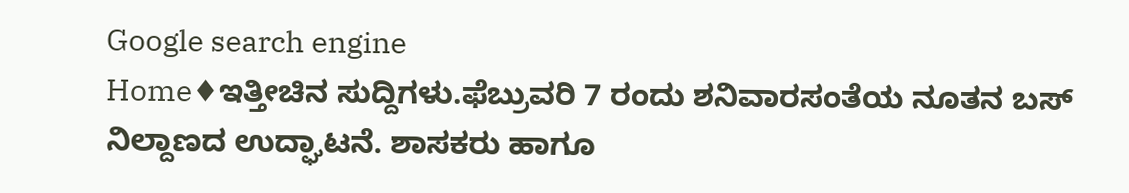Google search engine
Home♦ಇತ್ತೀಚಿನ ಸುದ್ದಿಗಳು.ಫೆಬ್ರುವರಿ 7 ರಂದು ಶನಿವಾರಸಂತೆಯ ನೂತನ ಬಸ್ ನಿಲ್ದಾಣದ ಉದ್ಘಾಟನೆ. ಶಾಸಕರು ಹಾಗೂ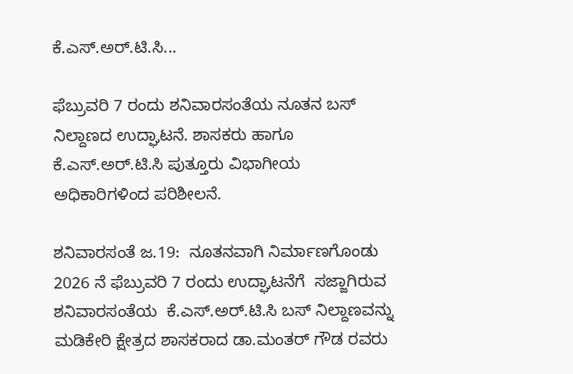ಕೆ.ಎಸ್.ಅರ್.ಟಿ.ಸಿ...

ಫೆಬ್ರುವರಿ 7 ರಂದು ಶನಿವಾರಸಂತೆಯ ನೂತನ ಬಸ್ ನಿಲ್ದಾಣದ ಉದ್ಘಾಟನೆ. ಶಾಸಕರು ಹಾಗೂ   ಕೆ.ಎಸ್.ಅರ್.ಟಿ.ಸಿ ಪುತ್ತೂರು ವಿಭಾಗೀಯ ಅಧಿಕಾರಿಗಳಿಂದ ಪರಿಶೀಲನೆ.

ಶನಿವಾರಸಂತೆ ಜ.19:  ನೂತನವಾಗಿ ನಿರ್ಮಾಣಗೊಂಡು 2026 ನೆ ಫೆಬ್ರುವರಿ 7 ರಂದು ಉದ್ಘಾಟನೆಗೆ  ಸಜ್ಜಾಗಿರುವ ಶನಿವಾರಸಂತೆಯ  ಕೆ.ಎಸ್.ಅರ್.ಟಿ.ಸಿ ಬಸ್ ನಿಲ್ದಾಣವನ್ನು ಮಡಿಕೇರಿ ಕ್ಷೇತ್ರದ ಶಾಸಕರಾದ ಡಾ.ಮಂತರ್ ಗೌಡ ರವರು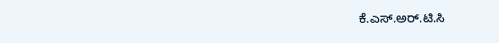ಕೆ.ಎಸ್.ಅರ್.ಟಿ.ಸಿ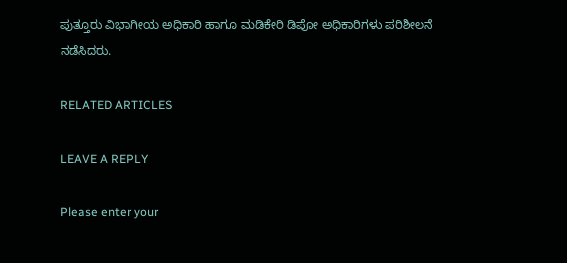ಪುತ್ತೂರು ವಿಭಾಗೀಯ ಅಧಿಕಾರಿ ಹಾಗೂ ಮಡಿಕೇರಿ ಡಿಪೋ ಅಧಿಕಾರಿಗಳು ಪರಿಶೀಲನೆ ನಡೆಸಿದರು.

RELATED ARTICLES

LEAVE A REPLY

Please enter your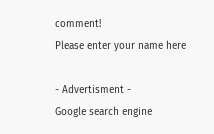comment!
Please enter your name here

- Advertisment -
Google search engine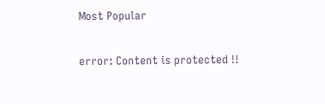Most Popular

error: Content is protected !!